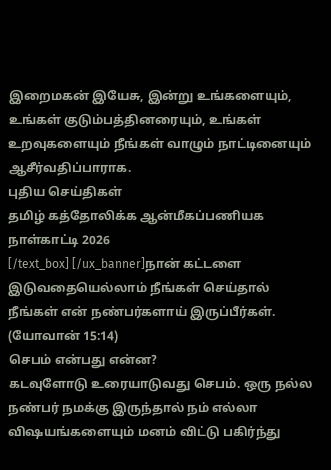இறைமகன் இயேசு, இன்று உங்களையும், உங்கள் குடும்பத்தினரையும், உங்கள் உறவுகளையும் நீங்கள் வாழும் நாட்டினையும் ஆசீர்வதிப்பாராக.
புதிய செய்திகள்
தமிழ் கத்தோலிக்க ஆன்மீகப்பணியக நாள்காட்டி 2026
[/text_box] [/ux_banner]நான் கட்டளை இடுவதையெல்லாம் நீங்கள் செய்தால் நீங்கள் என் நண்பர்களாய் இருப்பீர்கள். (யோவான் 15:14)
செபம் என்பது என்ன?
கடவுளோடு உரையாடுவது செபம். ஒரு நல்ல நண்பர் நமக்கு இருந்தால் நம் எல்லா விஷயங்களையும் மனம் விட்டு பகிர்ந்து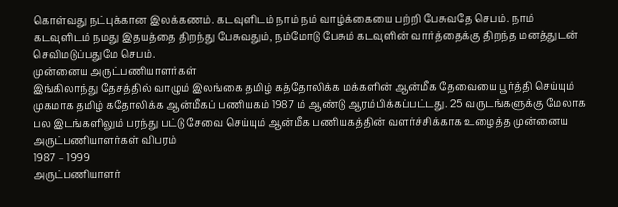கொள்வது நட்புக்கான இலக்கணம். கடவுளிடம் நாம் நம் வாழ்க்கையை பற்றி பேசுவதே செபம். நாம் கடவுளிடம் நமது இதயத்தை திறந்து பேசுவதும், நம்மோடு பேசும் கடவுளின் வார்த்தைக்கு திறந்த மனத்துடன் செவிமடுப்பதுமே செபம்.
முன்னைய அருட்பணியாளர்கள்
இங்கிலாந்து தேசத்தில் வாழும் இலங்கை தமிழ் கத்தோலிக்க மக்களின் ஆன்மீக தேவையை பூர்த்தி செய்யும் முகமாக தமிழ் கதோலிக்க ஆன்மீகப் பணியகம் 1987 ம் ஆண்டு ஆரம்பிக்கப்பட்டது. 25 வருடங்களுக்கு மேலாக பல இடங்களிலும் பரந்து பட்டு சேவை செய்யும் ஆன்மீக பணியகத்தின் வளர்ச்சிக்காக உழைத்த முன்னைய அருட்பணியாளர்கள் விபரம்
1987 – 1999
அருட்பணியாளர்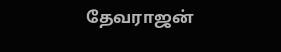தேவராஜன்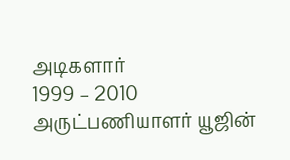அடிகளார்
1999 – 2010
அருட்பணியாளர் யூஜின்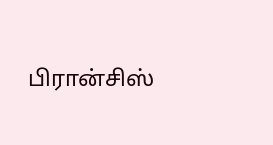பிரான்சிஸ்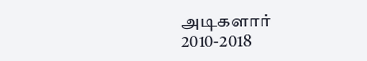அடிகளார்
2010-2018